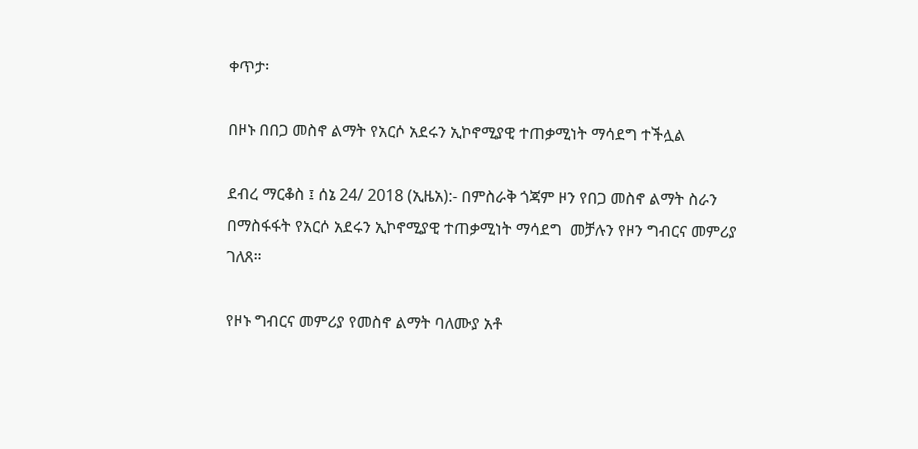ቀጥታ፡

በዞኑ በበጋ መስኖ ልማት የአርሶ አደሩን ኢኮኖሚያዊ ተጠቃሚነት ማሳደግ ተችሏል

ደብረ ማርቆስ ፤ ሰኔ 24/ 2018 (ኢዜአ):- በምስራቅ ጎጃም ዞን የበጋ መስኖ ልማት ስራን በማስፋፋት የአርሶ አደሩን ኢኮኖሚያዊ ተጠቃሚነት ማሳደግ  መቻሉን የዞን ግብርና መምሪያ ገለጸ።

የዞኑ ግብርና መምሪያ የመስኖ ልማት ባለሙያ አቶ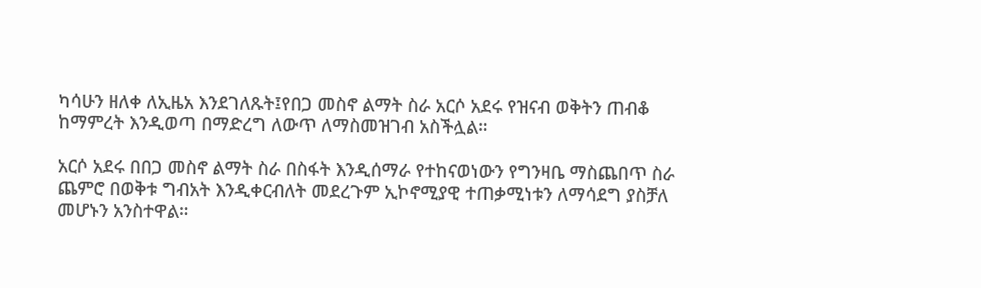ካሳሁን ዘለቀ ለኢዜአ እንደገለጹት፤የበጋ መስኖ ልማት ስራ አርሶ አደሩ የዝናብ ወቅትን ጠብቆ ከማምረት እንዲወጣ በማድረግ ለውጥ ለማስመዝገብ አስችሏል።

አርሶ አደሩ በበጋ መስኖ ልማት ስራ በስፋት እንዲሰማራ የተከናወነውን የግንዛቤ ማስጨበጥ ስራ ጨምሮ በወቅቱ ግብአት እንዲቀርብለት መደረጉም ኢኮኖሚያዊ ተጠቃሚነቱን ለማሳደግ ያስቻለ መሆኑን አንስተዋል።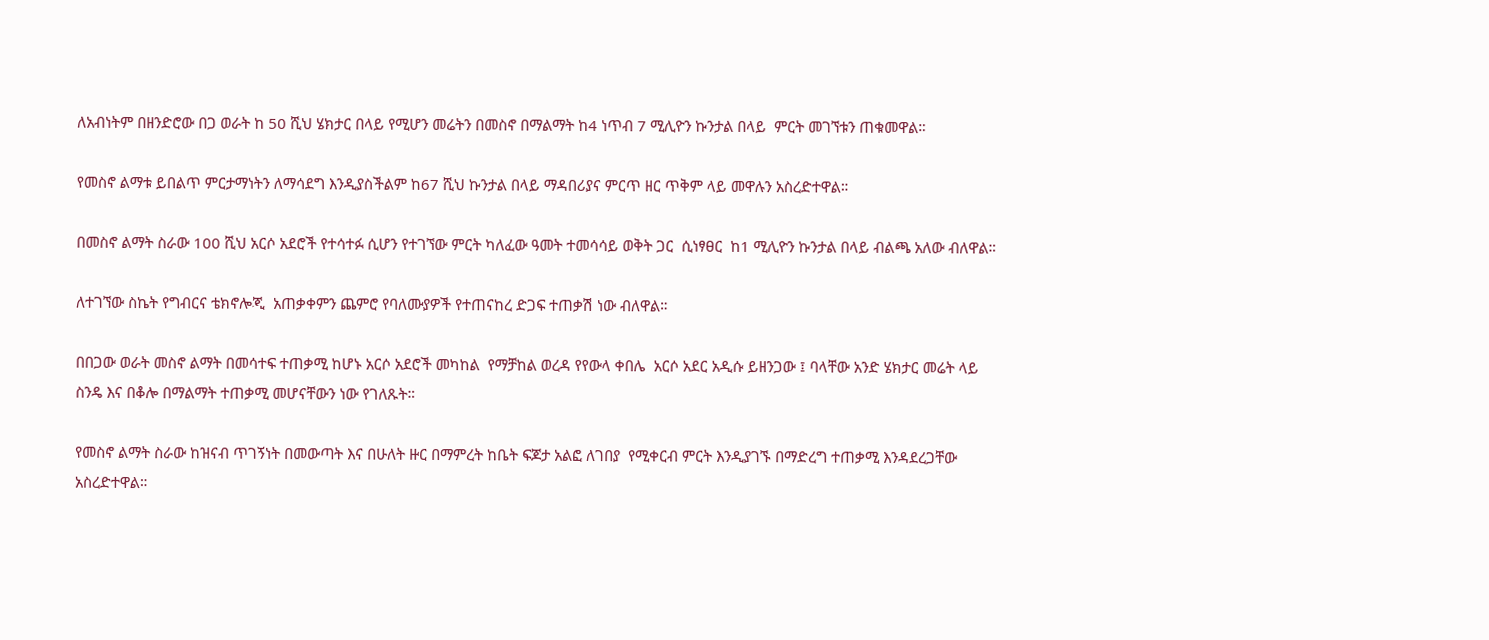ለአብነትም በዘንድሮው በጋ ወራት ከ 50 ሺህ ሄክታር በላይ የሚሆን መሬትን በመስኖ በማልማት ከ4 ነጥብ 7 ሚሊዮን ኩንታል በላይ  ምርት መገኘቱን ጠቁመዋል።

የመስኖ ልማቱ ይበልጥ ምርታማነትን ለማሳደግ እንዲያስችልም ከ67 ሺህ ኩንታል በላይ ማዳበሪያና ምርጥ ዘር ጥቅም ላይ መዋሉን አስረድተዋል።

በመስኖ ልማት ስራው 100 ሺህ አርሶ አደሮች የተሳተፉ ሲሆን የተገኘው ምርት ካለፈው ዓመት ተመሳሳይ ወቅት ጋር  ሲነፃፀር  ከ1 ሚሊዮን ኩንታል በላይ ብልጫ አለው ብለዋል።

ለተገኘው ስኬት የግብርና ቴክኖሎጂ  አጠቃቀምን ጨምሮ የባለሙያዎች የተጠናከረ ድጋፍ ተጠቃሽ ነው ብለዋል።

በበጋው ወራት መስኖ ልማት በመሳተፍ ተጠቃሚ ከሆኑ አርሶ አደሮች መካከል  የማቻከል ወረዳ የየውላ ቀበሌ  አርሶ አደር አዲሱ ይዘንጋው ፤ ባላቸው አንድ ሄክታር መሬት ላይ ስንዴ እና በቆሎ በማልማት ተጠቃሚ መሆናቸውን ነው የገለጹት።

የመስኖ ልማት ስራው ከዝናብ ጥገኝነት በመውጣት እና በሁለት ዙር በማምረት ከቤት ፍጆታ አልፎ ለገበያ  የሚቀርብ ምርት እንዲያገኙ በማድረግ ተጠቃሚ እንዳደረጋቸው አስረድተዋል።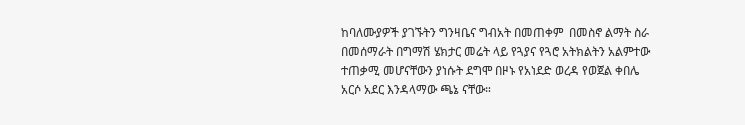ከባለሙያዎች ያገኙትን ግንዛቤና ግብአት በመጠቀም  በመስኖ ልማት ስራ በመሰማራት በግማሽ ሄክታር መሬት ላይ የጓያና የጓሮ አትክልትን አልምተው ተጠቃሚ መሆናቸውን ያነሱት ደግሞ በዞኑ የአነደድ ወረዳ የወጀል ቀበሌ  አርሶ አደር እንዳላማው ጫኔ ናቸው።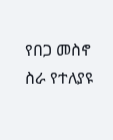የበጋ መስኖ ስራ የተለያዩ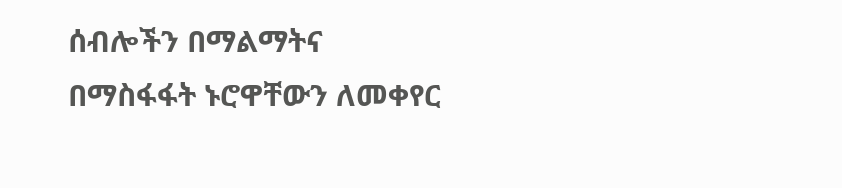ሰብሎችን በማልማትና በማስፋፋት ኑሮዋቸውን ለመቀየር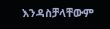እንዳስቻላቸውም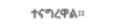ተናግረዋል።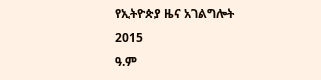የኢትዮጵያ ዜና አገልግሎት
2015
ዓ.ም